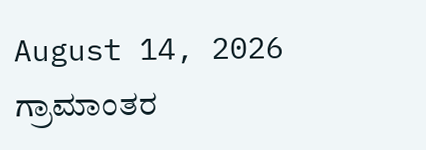August 14, 2026
ಗ್ರಾಮಾಂತರ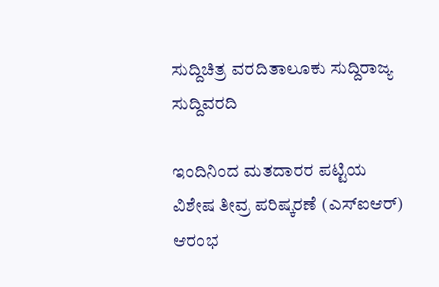ಸುದ್ದಿಚಿತ್ರ ವರದಿತಾಲೂಕು ಸುದ್ದಿರಾಜ್ಯ ಸುದ್ದಿವರದಿ

ಇಂದಿನಿಂದ ಮತದಾರರ ಪಟ್ಟಿಯ ವಿಶೇಷ ತೀವ್ರ ಪರಿಷ್ಕರಣೆ (ಎಸ್ಐಆರ್) ಆರಂಭ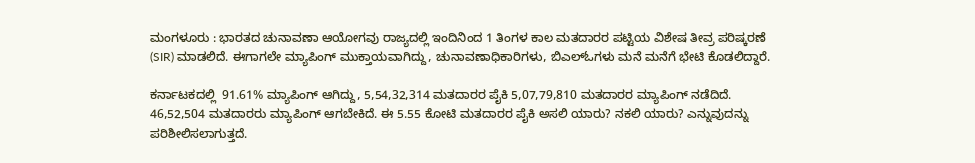ಮಂಗಳೂರು : ಭಾರತದ ಚುನಾವಣಾ ಆಯೋಗವು ರಾಜ್ಯದಲ್ಲಿ ಇಂದಿನಿಂದ 1 ತಿಂಗಳ ಕಾಲ ಮತದಾರರ ಪಟ್ಟಿಯ ವಿಶೇಷ ತೀವ್ರ ಪರಿಷ್ಕರಣೆ (SIR) ಮಾಡಲಿದೆ. ಈಗಾಗಲೇ ಮ್ಯಾಪಿಂಗ್ ಮುಕ್ತಾಯವಾಗಿದ್ದು, ಚುನಾವಣಾಧಿಕಾರಿಗಳು, ಬಿಎಲ್‌ಓಗಳು ಮನೆ ಮನೆಗೆ ಭೇಟಿ ಕೊಡಲಿದ್ದಾರೆ.

ಕರ್ನಾಟಕದಲ್ಲಿ  91.61% ಮ್ಯಾಪಿಂಗ್ ಆಗಿದ್ದು, 5,54,32,314 ಮತದಾರರ ಪೈಕಿ 5,07,79,810 ಮತದಾರರ ಮ್ಯಾಪಿಂಗ್ ನಡೆದಿದೆ. 46,52,504 ಮತದಾರರು ಮ್ಯಾಪಿಂಗ್ ಆಗಬೇಕಿದೆ. ಈ 5.55 ಕೋಟಿ ಮತದಾರರ ಪೈಕಿ ಅಸಲಿ ಯಾರು? ನಕಲಿ ಯಾರು? ಎನ್ನುವುದನ್ನು ಪರಿಶೀಲಿಸಲಾಗುತ್ತದೆ.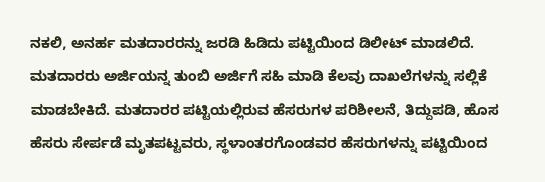ನಕಲಿ, ಅನರ್ಹ ಮತದಾರರನ್ನು ಜರಡಿ ಹಿಡಿದು ಪಟ್ಟಿಯಿಂದ ಡಿಲೀಟ್ ಮಾಡಲಿದೆ. ಮತದಾರರು ಅರ್ಜಿಯನ್ನ ತುಂಬಿ ಅರ್ಜಿಗೆ ಸಹಿ ಮಾಡಿ ಕೆಲವು ದಾಖಲೆಗಳನ್ನು ಸಲ್ಲಿಕೆ ಮಾಡಬೇಕಿದೆ. ಮತದಾರರ ಪಟ್ಟಿಯಲ್ಲಿರುವ ಹೆಸರುಗಳ ಪರಿಶೀಲನೆ, ತಿದ್ದುಪಡಿ, ಹೊಸ ಹೆಸರು ಸೇರ್ಪಡೆ ಮೃತಪಟ್ಟವರು, ಸ್ಥಳಾಂತರಗೊಂಡವರ ಹೆಸರುಗಳನ್ನು ಪಟ್ಟಿಯಿಂದ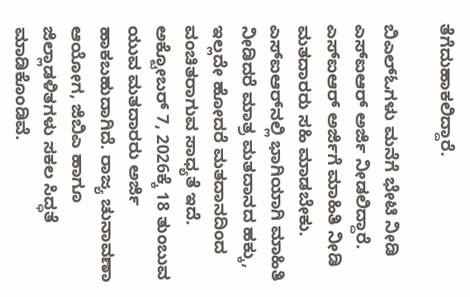ತೆಗೆದುಹಾಕಲಿದ್ದಾರೆ.

ಬಿಎಲ್‌ಓಗಳು ಮನೆಗೆ ಭೇಟಿ ನೀಡಿ ಎಸ್‌ಐಆರ್ ಅರ್ಜಿ ನೀಡಲಿದ್ದಾರೆ. ಎಸ್‌ಐಆರ್ ಅರ್ಜಿಗೆ ಮಾಹಿತಿ ನೀಡಿ ಮತದಾರರು ಸಹಿ ಮಾಡಬೇಕು. ಎಸ್‌ಐಆರ್‌ನಲ್ಲಿ ಭಾಗಿಯಾಗಿ ಮಾಹಿತಿ ನೀಡಿದರೆ ಮಾತ್ರ ಮತದಾನದ ಹಕ್ಕು, ಇಲ್ಲದೇ ಹೋದರೆ ಮತದಾನದಿಂದ ವಂಚಿತರಾಗುವ ಸಾಧ್ಯತೆ ಇದೆ. ಅಕ್ಟೋಬರ್ 7, 2026ಕ್ಕೆ 18 ತುಂಬುವ ಯುವ ಮತದಾರರು ಅರ್ಜಿ ಹಾಕಬಹುದಾಗಿದೆ. ರಾಜ್ಯ ಚುನಾವಣಾ ಆಯೋಗ, ಜಿಬಿಎ ಹಾಗೂ ಜಿಲ್ಲಾಡಳಿತಗಳು ಸಕಲ ಸಿದ್ಧತೆ ಮಾಡಿಕೊಂಡಿವೆ.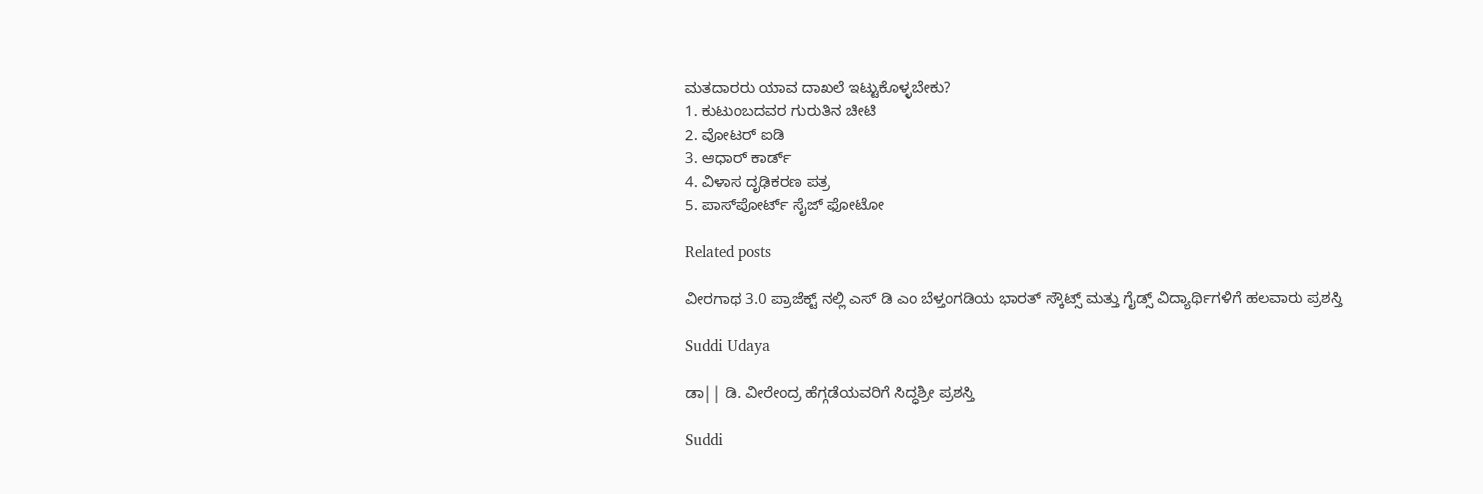ಮತದಾರರು ಯಾವ ದಾಖಲೆ ಇಟ್ಟುಕೊಳ್ಳಬೇಕು?
1. ಕುಟುಂಬದವರ ಗುರುತಿನ ಚೀಟಿ
2. ವೋಟರ್ ಐಡಿ
3. ಆಧಾರ್ ಕಾರ್ಡ್
4. ವಿಳಾಸ ದೃಢಿಕರಣ ಪತ್ರ
5. ಪಾಸ್‌ಪೋರ್ಟ್ ಸೈಜ್ ಫೋಟೋ

Related posts

ವೀರಗಾಥ 3.0 ಪ್ರಾಜೆಕ್ಟ್ ನಲ್ಲಿ ಎಸ್ ಡಿ ಎಂ ಬೆಳ್ತಂಗಡಿಯ ಭಾರತ್ ಸ್ಕೌಟ್ಸ್ ಮತ್ತು ಗೈಡ್ಸ್ ವಿದ್ಯಾರ್ಥಿಗಳಿಗೆ ಹಲವಾರು ಪ್ರಶಸ್ತಿ

Suddi Udaya

ಡಾ|| ಡಿ. ವೀರೇಂದ್ರ ಹೆಗ್ಗಡೆಯವರಿಗೆ ಸಿದ್ಧಶ್ರೀ ಪ್ರಶಸ್ತಿ

Suddi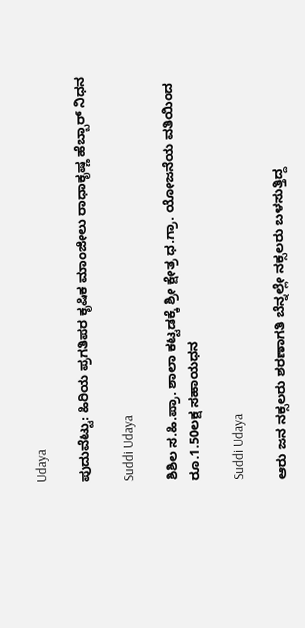Udaya

ಪುದುವೆಟ್ಟು: ಹಿರಿಯ ಪ್ರಗತಿಪರ ಕೃಷಿಕ ಮಾಂಜೀಲು ರಾಧಾಕೃಷ್ಣ ಹೆಬ್ಬಾರ್ ನಿಧನ

Suddi Udaya

ಶಿಶಿಲ ಸ.ಹಿ.ಪ್ರಾ. ಶಾಲಾ ಕಟ್ಟಡಕ್ಕೆ ಶ್ರೀ ಕ್ಷೇತ್ರ ಧ.ಗ್ರಾ. ಯೋಜನೆಯ ವತಿಯಿಂದ ರೂ.1.50ಲಕ್ಷ ಸಹಾಯಧನ

Suddi Udaya

ಆರು ಜನ ನಕ್ಸಲರು ಶರಣಾಗತಿ ಬೆನ್ನಲ್ಲೇ ನಕ್ಸಲರು ಬಳಸುತ್ತಿದ್ದ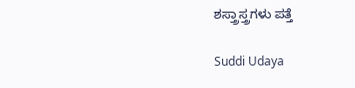ಶಸ್ತ್ರಾಸ್ತ್ರಗಳು ಪತ್ತೆ

Suddi Udaya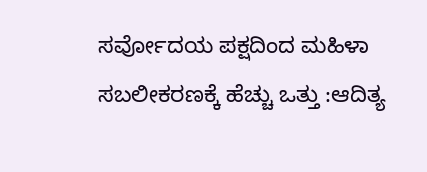ಸರ್ವೋದಯ ಪಕ್ಷದಿಂದ ಮಹಿಳಾ ಸಬಲೀಕರಣಕ್ಕೆ ಹೆಚ್ಚು ಒತ್ತು :ಆದಿತ್ಯ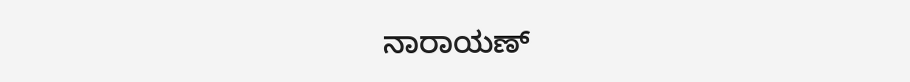ನಾರಾಯಣ್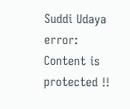Suddi Udaya
error: Content is protected !!